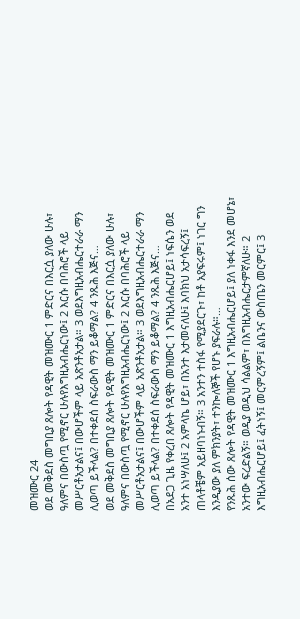መዝሙር 24
ወደ መቅደስ መግቢያ ጸሎት የዳዊት መዝሙር 1 ምድርና በእርሷ ያለው ሁሉ፣ ዓለምና በውስጧ የሚኖር ሁሉየእግዚአብሔርነው፤ 2 እርሱ በባሕሮች ላይ መሥርቶአታልና፤ በውሆችም ላይ አጽንቶአታል። 3 ወደእግዚአብሔርተራራ ማን ሊወጣ ይችላል? በተቀደሰ ስፍራውስ ማን ይቆማል? 4 ንጹሕ እጅና…
ወደ መቅደስ መግቢያ ጸሎት የዳዊት መዝሙር 1 ምድርና በእርሷ ያለው ሁሉ፣ ዓለምና በውስጧ የሚኖር ሁሉየእግዚአብሔርነው፤ 2 እርሱ በባሕሮች ላይ መሥርቶአታልና፤ በውሆችም ላይ አጽንቶአታል። 3 ወደእግዚአብሔርተራራ ማን ሊወጣ ይችላል? በተቀደሰ ስፍራውስ ማን ይቆማል? 4 ንጹሕ እጅና…
በአደጋ ጊዜ የቀረበ ጸሎት የዳዊት መዝሙር 1 እግዚአብሔርሆይ፤ ነፍሴን ወደ አንተ አነሣለሁ፤ 2 አምላኬ ሆይ፣ በአንተ እታመናለሁ፤ እባክህ አታሳፍረኝ፤ ጠላቶቼም አይዘባነኑብኝ። 3 አንተን ተስፋ የሚያደርጉ፣ ከቶ አያፍሩም፤ ነገር ግን እንዲያው ያለ ምክንያት፣ ተንኰለኞች የሆኑ ያፍራሉ።…
የንጹሕ ሰው ጸሎት የዳዊት መዝሙር 1 እግዚአብሔርሆይ፤ ያለ ነቀፋ እንደ መሆኔ፣ አንተው ፍረድልኝ። ወዲያ ወዲህ ሳልልም፣ በእግዚአብሔርታምኛለሁ። 2 እግዚአብሔርሆይ፤ ፈትነኝ፤ መርምረኝም፤ ልቤንና ውስጤን መርምር፤ 3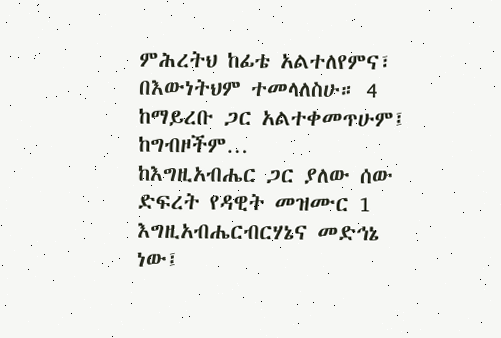ምሕረትህ ከፊቴ አልተለየምና፣ በእውነትህም ተመላለስሁ። 4 ከማይረቡ ጋር አልተቀመጥሁም፤ ከግብዞችም…
ከእግዚአብሔር ጋር ያለው ሰው ድፍረት የዳዊት መዝሙር 1 እግዚአብሔርብርሃኔና መድኅኔ ነው፤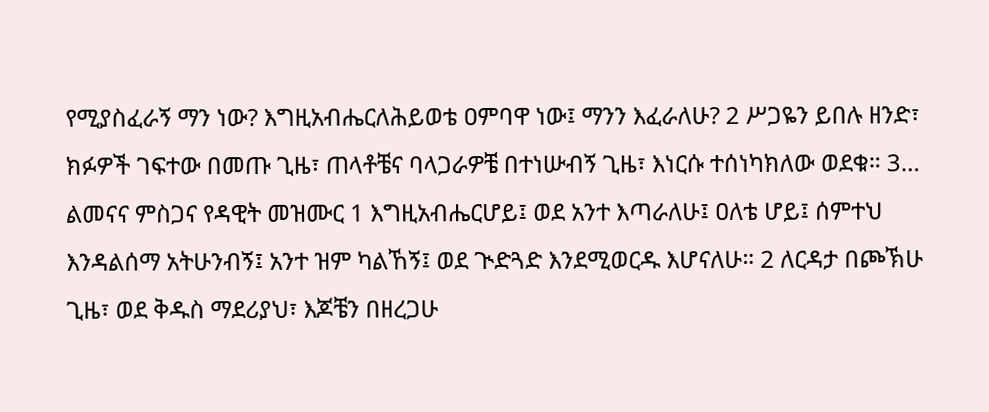የሚያስፈራኝ ማን ነው? እግዚአብሔርለሕይወቴ ዐምባዋ ነው፤ ማንን እፈራለሁ? 2 ሥጋዬን ይበሉ ዘንድ፣ ክፉዎች ገፍተው በመጡ ጊዜ፣ ጠላቶቼና ባላጋራዎቼ በተነሡብኝ ጊዜ፣ እነርሱ ተሰነካክለው ወደቁ። 3…
ልመናና ምስጋና የዳዊት መዝሙር 1 እግዚአብሔርሆይ፤ ወደ አንተ እጣራለሁ፤ ዐለቴ ሆይ፤ ሰምተህ እንዳልሰማ አትሁንብኝ፤ አንተ ዝም ካልኸኝ፤ ወደ ጒድጓድ እንደሚወርዱ እሆናለሁ። 2 ለርዳታ በጮኽሁ ጊዜ፣ ወደ ቅዱስ ማደሪያህ፣ እጆቼን በዘረጋሁ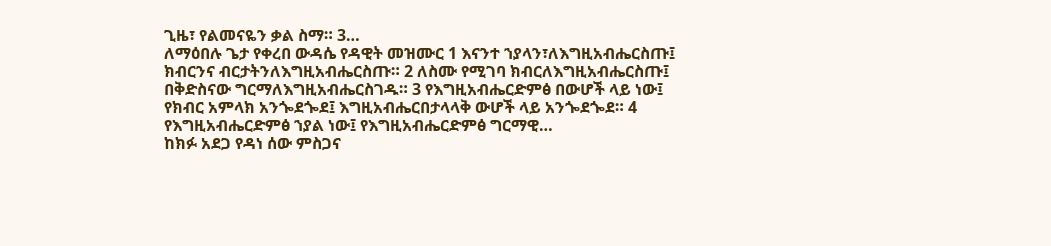ጊዜ፣ የልመናዬን ቃል ስማ። 3…
ለማዕበሉ ጌታ የቀረበ ውዳሴ የዳዊት መዝሙር 1 እናንተ ኀያላን፣ለእግዚአብሔርስጡ፤ ክብርንና ብርታትንለእግዚአብሔርስጡ። 2 ለስሙ የሚገባ ክብርለእግዚአብሔርስጡ፤ በቅድስናው ግርማለእግዚአብሔርስገዱ። 3 የእግዚአብሔርድምፅ በውሆች ላይ ነው፤ የክብር አምላክ አንጐደጐደ፤ እግዚአብሔርበታላላቅ ውሆች ላይ አንጐደጐደ። 4 የእግዚአብሔርድምፅ ኀያል ነው፤ የእግዚአብሔርድምፅ ግርማዊ…
ከክፉ አደጋ የዳነ ሰው ምስጋና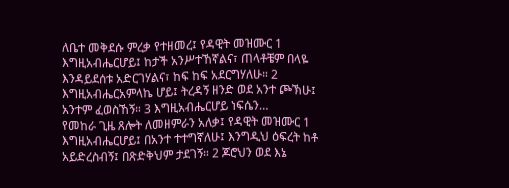ለቤተ መቅደሱ ምረቃ የተዘመረ፤ የዳዊት መዝሙር 1 እግዚአብሔርሆይ፤ ከታች አንሥተኸኛልና፣ ጠላቶቼም በላዬ እንዳይደሰቱ አድርገሃልና፣ ከፍ ከፍ አደርግሃለሁ። 2 እግዚአብሔርአምላኬ ሆይ፤ ትረዳኝ ዘንድ ወደ አንተ ጮኽሁ፤ አንተም ፈወስኸኝ። 3 እግዚአብሔርሆይ ነፍሴን…
የመከራ ጊዜ ጸሎት ለመዘምራን አለቃ፤ የዳዊት መዝሙር 1 እግዚአብሔርሆይ፤ በአንተ ተተግኛለሁ፤ እንግዲህ ዕፍረት ከቶ አይድረስብኝ፤ በጽድቅህም ታደገኝ። 2 ጆሮህን ወደ እኔ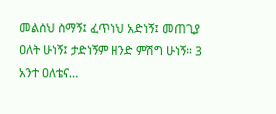መልሰህ ስማኝ፤ ፈጥነህ አድነኝ፤ መጠጊያ ዐለት ሁነኝ፤ ታድነኝም ዘንድ ምሽግ ሁነኝ። 3 አንተ ዐለቴና…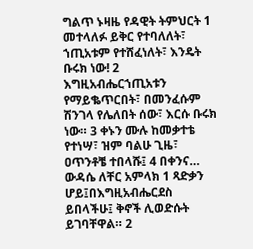ግልጥ ኑዛዜ የዳዊት ትምህርት 1 መተላለፉ ይቅር የተባለለት፣ ኀጢአቱም የተሸፈነለት፣ እንዴት ቡሩክ ነው! 2 እግዚአብሔርኀጢአቱን የማይቈጥርበት፣ በመንፈሱም ሽንገላ የሌለበት ሰው፣ እርሱ ቡሩክ ነው። 3 ቀኑን ሙሉ ከመቃተቴ የተነሣ፣ ዝም ባልሁ ጊዜ፣ ዐጥንቶቼ ተበላሹ፤ 4 በቀንና…
ውዳሴ ለቸር አምላክ 1 ጻድቃን ሆይ፤በእግዚአብሔርደስ ይበላችሁ፤ ቅኖች ሊወድሱት ይገባቸዋል። 2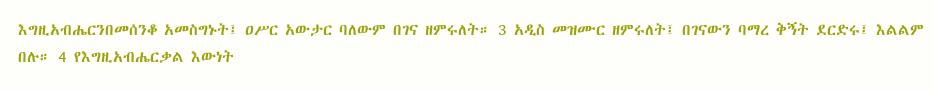እግዚአብሔርንበመሰንቆ አመስግኑት፤ ዐሥር አውታር ባለውም በገና ዘምሩለት። 3 አዲስ መዝሙር ዘምሩለት፤ በገናውን ባማረ ቅኝት ደርድሩ፤ እልልም በሉ። 4 የእግዚአብሔርቃል እውነት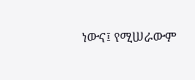ነውና፤ የሚሠራውም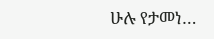ሁሉ የታመነ…